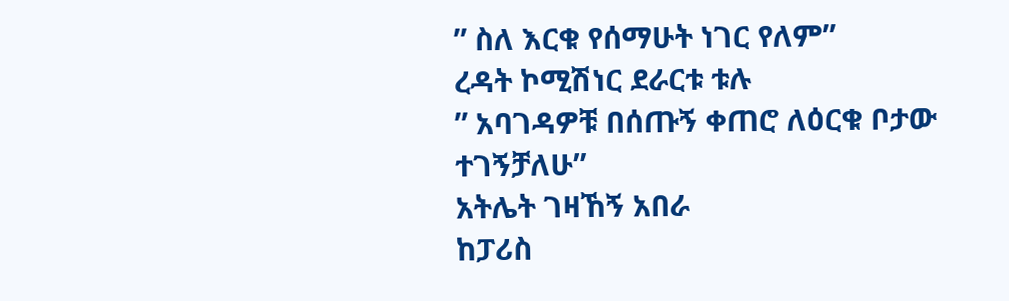” ስለ እርቁ የሰማሁት ነገር የለም”
ረዳት ኮሚሽነር ደራርቱ ቱሉ
” አባገዳዎቹ በሰጡኝ ቀጠሮ ለዕርቁ ቦታው ተገኝቻለሁ”
አትሌት ገዛኸኝ አበራ
ከፓሪስ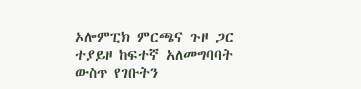ኦሎምፒክ ምርጫና ጉዞ ጋር ተያይዞ ከፍተኛ አለመግባባት ውስጥ የገቡትን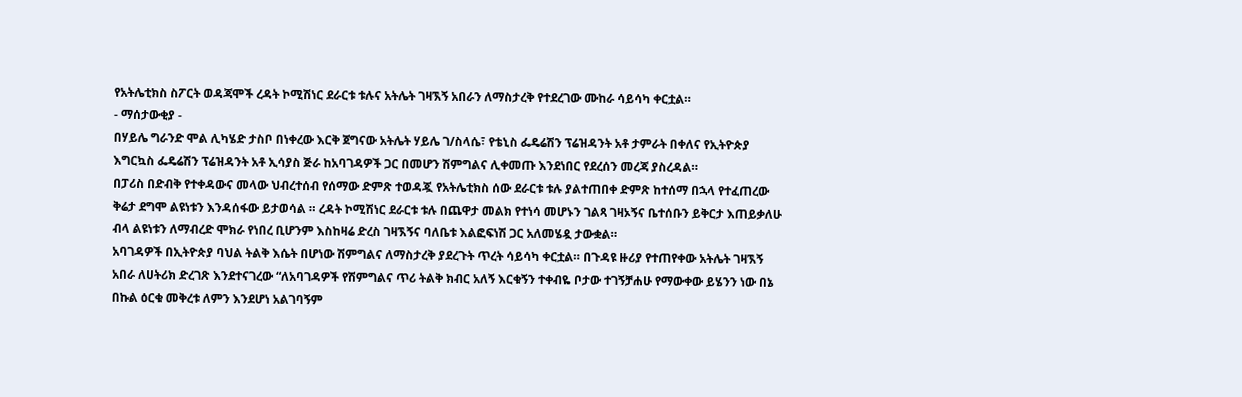የአትሌቲክስ ስፖርት ወዳጃሞች ረዳት ኮሚሽነር ደራርቱ ቱሉና አትሌት ገዛኧኝ አበራን ለማስታረቅ የተደረገው ሙከራ ሳይሳካ ቀርቷል።
- ማሰታውቂያ -
በሃይሌ ግራንድ ሞል ሊካሄድ ታስቦ በነቀረው እርቅ ጀግናው አትሌት ሃይሌ ገ/ስላሴ፣ የቴኒስ ፌዴሬሽን ፕሬዝዳንት አቶ ታምራት በቀለና የኢትዮጵያ እግርኳስ ፌዴሬሽን ፕሬዝዳንት አቶ ኢሳያስ ጅራ ከአባገዳዎች ጋር በመሆን ሽምግልና ሊቀመጡ እንደነበር የደረሰን መረጃ ያስረዳል።
በፓሪስ በድብቅ የተቀዳውና መላው ህብረተሰብ የሰማው ድምጽ ተወዳጇ የአትሌቲክስ ሰው ደራርቱ ቱሉ ያልተጠበቀ ድምጽ ከተሰማ በኋላ የተፈጠረው ቅሬታ ደግሞ ልዩነቱን እንዳሰፋው ይታወሳል ። ረዳት ኮሚሽነር ደራርቱ ቱሉ በጨዋታ መልክ የተነሳ መሆኑን ገልጻ ገዛኦኝና ቤተሰቡን ይቅርታ እጠይቃለሁ ብላ ልዩነቱን ለማብረድ ሞክራ የነበረ ቢሆንም እስከዛሬ ድረስ ገዛኧኝና ባለቤቱ እልፎፍነሽ ጋር አለመሄዷ ታውቋል።
አባገዳዎች በኢትዮጵያ ባህል ትልቅ እሴት በሆነው ሽምግልና ለማስታረቅ ያደረጉት ጥረት ሳይሳካ ቀርቷል። በጉዳዩ ዙሪያ የተጠየቀው አትሌት ገዛኧኝ አበራ ለሀትሪክ ድረገጽ እንደተናገረው “ለአባገዳዎች የሽምግልና ጥሪ ትልቅ ክብር አለኝ እርቁኝን ተቀብዬ ቦታው ተገኝቻሐሁ የማውቀው ይሄንን ነው በኔ በኩል ዕርቁ መቅረቱ ለምን እንደሆነ አልገባኝም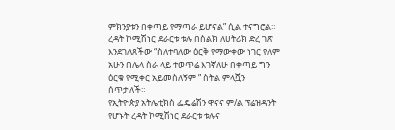ምክንያቱን በቀጣይ የማጣራ ይሆናል” ሲል ተናግሮል። ረዳት ኮሚሽነር ደራርቱ ቱሉ በስልክ ለሀትሪክ ድረ ገጽ እንደገለጸችው “ስለተባለው ዕርቅ የማውቀው ነገር የለም አሁን በሌላ ስራ ላይ ተወጥሬ እገኛለሁ በቀጣይ ግን ዕርቁ የሚቀር አይመስለኝም ” ስትል ምላሿን ሰጥታለች።
የኢትዮጵያ አትሌቲክስ ፌዴሬሽን ዋናና ም/ል ፕሬዝዳንት የሆኑት ረዳት ኮሚሽነር ደራርቱ ቱሉና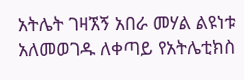አትሌት ገዛኧኝ አበራ መሃል ልዩነቱ አለመወገዱ ለቀጣይ የአትሌቲክስ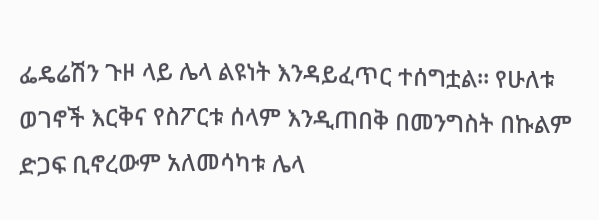ፌዴሬሽን ጉዞ ላይ ሌላ ልዩነት እንዳይፈጥር ተሰግቷል። የሁለቱ ወገኖች እርቅና የስፖርቱ ሰላም እንዲጠበቅ በመንግስት በኩልም ድጋፍ ቢኖረውም አለመሳካቱ ሌላ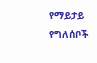የማይታይ የግለሰቦች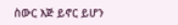ስውር እጅ ይኖር ይሆን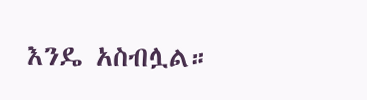እንዴ አስብሏል።